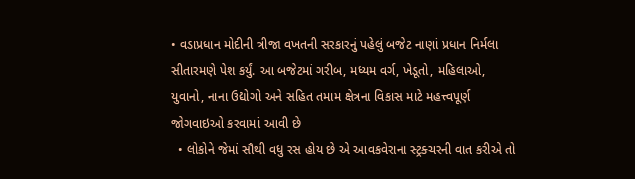• વડાપ્રધાન મોદીની ત્રીજા વખતની સરકારનું પહેલું બજેટ નાણાં પ્રધાન નિર્મલા સીતારમણે પેશ કર્યું. આ બજેટમાં ગરીબ, મધ્યમ વર્ગ, ખેડૂતો, મહિલાઓ, યુવાનો, નાના ઉદ્યોગો અને સહિત તમામ ક્ષેત્રના વિકાસ માટે મહત્ત્વપૂર્ણ જોગવાઇઓ કરવામાં આવી છે
  • લોકોને જેમાં સૌથી વધુ રસ હોય છે એ આવકવેરાના સ્ટ્રક્ચરની વાત કરીએ તો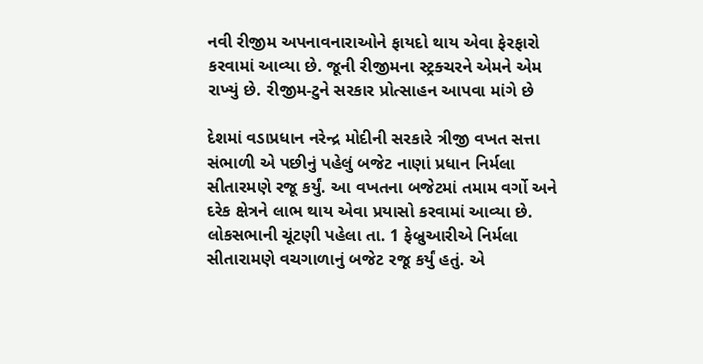નવી રીજીમ અપનાવનારાઓને ફાયદો થાય એવા ફેરફારો કરવામાં આવ્યા છે. જૂની રીજીમના સ્ટ્રક્ચરને એમને એમ રાખ્યું છે. રીજીમ-ટુને સરકાર પ્રોત્સાહન આપવા માંગે છે

દેશમાં વડાપ્રધાન નરેન્દ્ર મોદીની સરકારે ત્રીજી વખત સત્તા સંભાળી એ પછીનું પહેલું બજેટ નાણાં પ્રધાન નિર્મલા સીતારમણે રજૂ કર્યું. આ વખતના બજેટમાં તમામ વર્ગો અને દરેક ક્ષેત્રને લાભ થાય એવા પ્રયાસો કરવામાં આવ્યા છે. લોકસભાની ચૂંટણી પહેલા તા. 1 ફેબ્રુઆરીએ નિર્મલા સીતારામણે વચગાળાનું બજેટ રજૂ કર્યું હતું. એ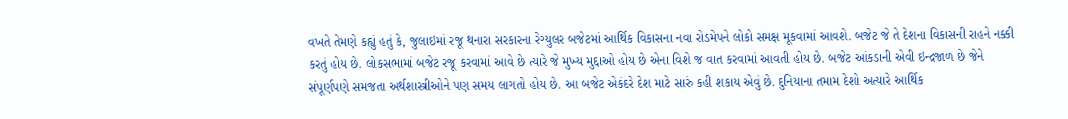વખતે તેમણે કહ્યું હતું કે, જુલાઇમાં રજૂ થનારા સરકારના રેગ્યુલર બજેટમાં આર્થિક વિકાસના નવા રોડમેપને લોકો સમક્ષ મૂકવામાં આવશે. બજેટ જે તે દેશના વિકાસની રાહને નક્કી કરતું હોય છે. લોકસભામાં બજેટ રજૂ કરવામાં આવે છે ત્યારે જે મુખ્ય મુદ્દાઓ હોય છે એના વિશે જ વાત કરવામાં આવતી હોય છે. બજેટ આંકડાની એવી ઇન્દ્રજાળ છે જેને સંપૂર્ણપણે સમજતા અર્થશાસ્ત્રીઓને પણ સમય લાગતો હોય છે. આ બજેટ એકંદરે દેશ માટે સારું કહી શકાય એવું છે. દુનિયાના તમામ દેશો અત્યારે આર્થિક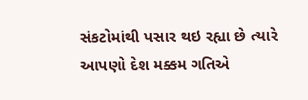સંકટોમાંથી પસાર થઇ રહ્યા છે ત્યારે આપણો દેશ મક્કમ ગતિએ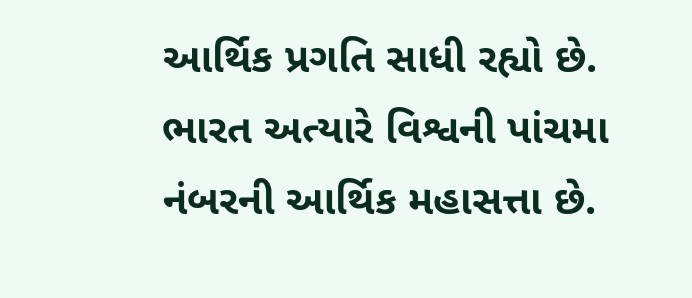આર્થિક પ્રગતિ સાધી રહ્યો છે. ભારત અત્યારે વિશ્વની પાંચમા નંબરની આર્થિક મહાસત્તા છે.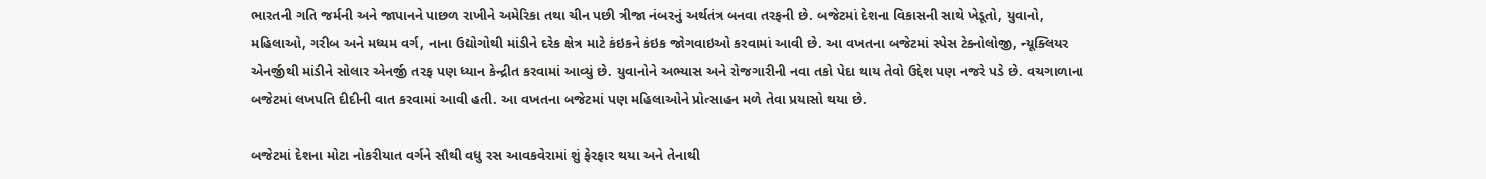ભારતની ગતિ જર્મની અને જાપાનને પાછળ રાખીને અમેરિકા તથા ચીન પછી ત્રીજા નંબરનું અર્થતંત્ર બનવા તરફની છે. બજેટમાં દેશના વિકાસની સાથે ખેડૂતો, યુવાનો, મહિલાઓ, ગરીબ અને મધ્યમ વર્ગ, નાના ઉદ્યોગોથી માંડીને દરેક ક્ષેત્ર માટે કંઇકને કંઇક જોગવાઇઓ કરવામાં આવી છે. આ વખતના બજેટમાં સ્પેસ ટેક્નોલોજી, ન્યૂક્લિયર એનર્જીથી માંડીને સોલાર એનર્જી તરફ પણ ધ્યાન કેન્દ્રીત કરવામાં આવ્યું છે. યુવાનોને અભ્યાસ અને રોજગારીની નવા તકો પેદા થાય તેવો ઉદ્દેશ પણ નજરે પડે છે. વચગાળાના બજેટમાં લખપતિ દીદીની વાત કરવામાં આવી હતી. આ વખતના બજેટમાં પણ મહિલાઓને પ્રોત્સાહન મળે તેવા પ્રયાસો થયા છે.

બજેટમાં દેશના મોટા નોકરીયાત વર્ગને સૌથી વધુ રસ આવકવેરામાં શું ફેરફાર થયા અને તેનાથી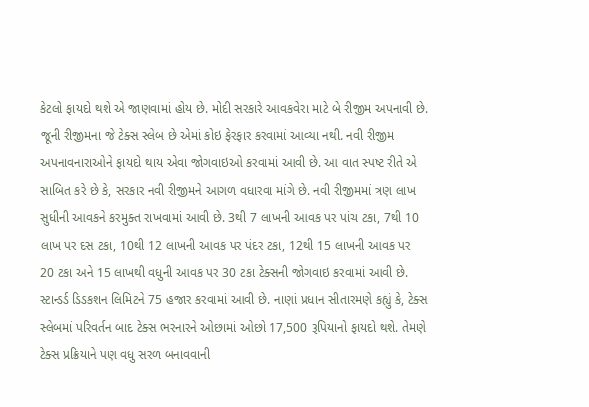કેટલો ફાયદો થશે એ જાણવામાં હોય છે. મોદી સરકારે આવકવેરા માટે બે રીજીમ અપનાવી છે. જૂની રીજીમના જે ટેક્સ સ્લેબ છે એમાં કોઇ ફેરફાર કરવામાં આવ્યા નથી. નવી રીજીમ અપનાવનારાઓને ફાયદો થાય એવા જોગવાઇઓ કરવામાં આવી છે. આ વાત સ્પષ્ટ રીતે એ સાબિત કરે છે કે, સરકાર નવી રીજીમને આગળ વધારવા માંગે છે. નવી રીજીમમાં ત્રણ લાખ સુધીની આવકને કરમુક્ત રાખવામાં આવી છે. 3થી 7 લાખની આવક પર પાંચ ટકા, 7થી 10 લાખ પર દસ ટકા, 10થી 12 લાખની આવક પર પંદર ટકા, 12થી 15 લાખની આવક પર 20 ટકા અને 15 લાખથી વધુની આવક પર 30 ટકા ટેક્સની જોગવાઇ કરવામાં આવી છે. સ્ટાન્ડર્ડ ડિડકશન લિમિટને 75 હજાર કરવામાં આવી છે. નાણાં પ્રધાન સીતારમણે કહ્યું કે, ટેક્સ સ્લેબમાં પરિવર્તન બાદ ટેક્સ ભરનારને ઓછામાં ઓછો 17,500 રૂપિયાનો ફાયદો થશે. તેમણે ટેક્સ પ્રક્રિયાને પણ વધુ સરળ બનાવવાની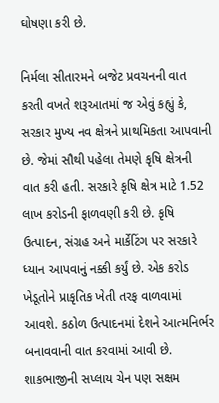ઘોષણા કરી છે.

નિર્મલા સીતારમને બજેટ પ્રવચનની વાત કરતી વખતે શરૂઆતમાં જ એવું કહ્યું કે, સરકાર મુખ્ય નવ ક્ષેત્રને પ્રાથમિકતા આપવાની છે. જેમાં સૌથી પહેલા તેમણે કૃષિ ક્ષેત્રની વાત કરી હતી. સરકારે કૃષિ ક્ષેત્ર માટે 1.52 લાખ કરોડની ફાળવણી કરી છે. કૃષિ ઉત્પાદન, સંગ્રહ અને માર્કેટિંગ પર સરકારે ધ્યાન આપવાનું નક્કી કર્યું છે. એક કરોડ ખેડૂતોને પ્રાકૃતિક ખેતી તરફ વાળવામાં આવશે. કઠોળ ઉત્પાદનમાં દેશને આત્મનિર્ભર બનાવવાની વાત કરવામાં આવી છે. શાકભાજીની સપ્લાય ચેન પણ સક્ષમ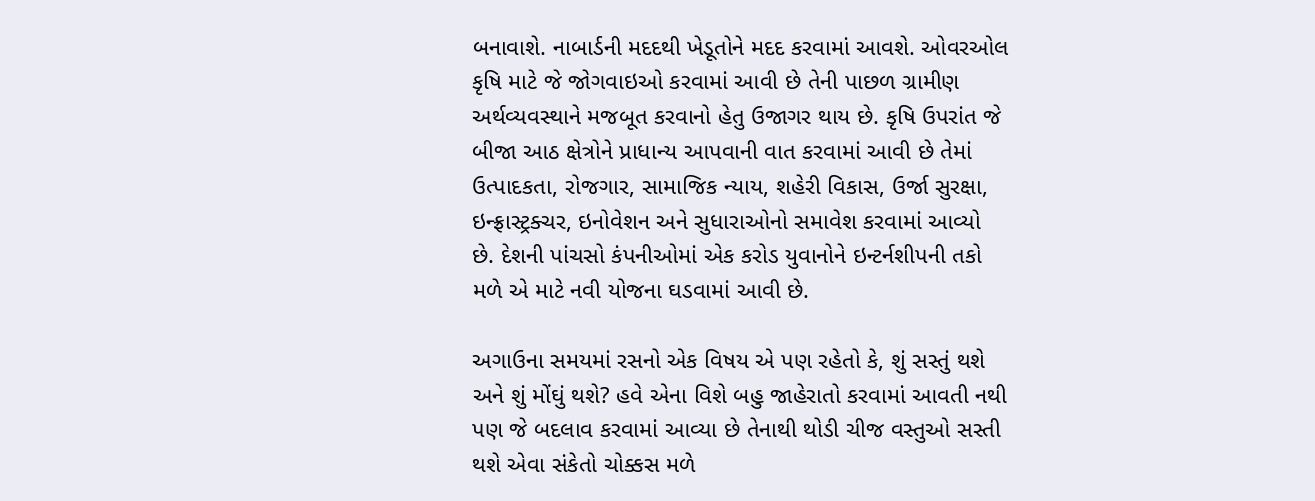બનાવાશે. નાબાર્ડની મદદથી ખેડૂતોને મદદ કરવામાં આવશે. ઓવરઓલ કૃષિ માટે જે જોગવાઇઓ કરવામાં આવી છે તેની પાછળ ગ્રામીણ અર્થવ્યવસ્થાને મજબૂત કરવાનો હેતુ ઉજાગર થાય છે. કૃષિ ઉપરાંત જે બીજા આઠ ક્ષેત્રોને પ્રાધાન્ય આપવાની વાત કરવામાં આવી છે તેમાં ઉત્પાદકતા, રોજગાર, સામાજિક ન્યાય, શહેરી વિકાસ, ઉર્જા સુરક્ષા, ઇન્ફ્રાસ્ટ્રક્ચર, ઇનોવેશન અને સુધારાઓનો સમાવેશ કરવામાં આવ્યો છે. દેશની પાંચસો કંપનીઓમાં એક કરોડ યુવાનોને ઇન્ટર્નશીપની તકો મળે એ માટે નવી યોજના ઘડવામાં આવી છે.

અગાઉના સમયમાં રસનો એક વિષય એ પણ રહેતો કે, શું સસ્તું થશે અને શું મોંઘું થશે? હવે એના વિશે બહુ જાહેરાતો કરવામાં આવતી નથી પણ જે બદલાવ કરવામાં આવ્યા છે તેનાથી થોડી ચીજ વસ્તુઓ સસ્તી થશે એવા સંકેતો ચોક્કસ મળે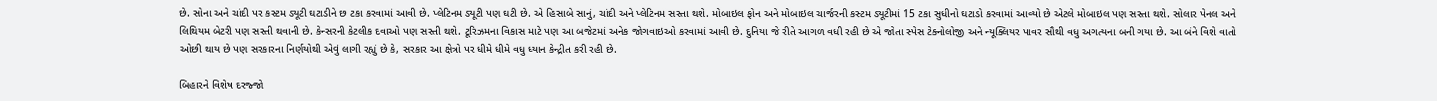છે. સોના અને ચાંદી પર કસ્ટમ ડ્યૂટી ઘટાડીને છ ટકા કરવામાં આવી છે. પ્લેટિનમ ડ્યૂટી પણ ઘટી છે. એ હિસાબે સાનું, ચાંદી અને પ્લેટિનમ સસ્તા થશે. મોબાઇલ ફોન અને મોબાઇલ ચાર્જરની કસ્ટમ ડ્યૂટીમાં 15 ટકા સુધીનો ઘટાડો કરવામાં આવ્યો છે એટલે મોબાઇલ પણ સસ્તા થશે. સોલાર પેનલ અને લિથિયમ બેટરી પણ સસ્તી થવાની છે. કેન્સરની કેટલીક દવાઓ પણ સસ્તી થશે. ટૂરિઝમના વિકાસ માટે પણ આ બજેટમાં અનેક જોગવાઇઓ કરવામાં આવી છે. દુનિયા જે રીતે આગળ વધી રહી છે એ જોતા સ્પેસ ટેક્નોલોજી અને ન્યૂક્લિયર પાવર સૌથી વધુ અગત્યના બની ગયા છે. આ બંને વિશે વાતો ઓછી થાય છે પણ સરકારના નિર્ણયોથી એવું લાગી રહ્યું છે કે, સરકાર આ ક્ષેત્રો પર ધીમે ધીમે વધુ ધ્યાન કેન્દ્રીત કરી રહી છે.

બિહારને વિશેષ દરજ્જો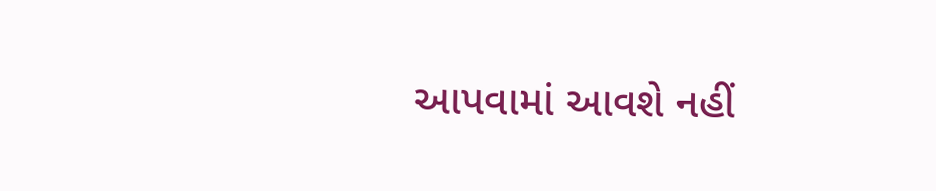આપવામાં આવશે નહીં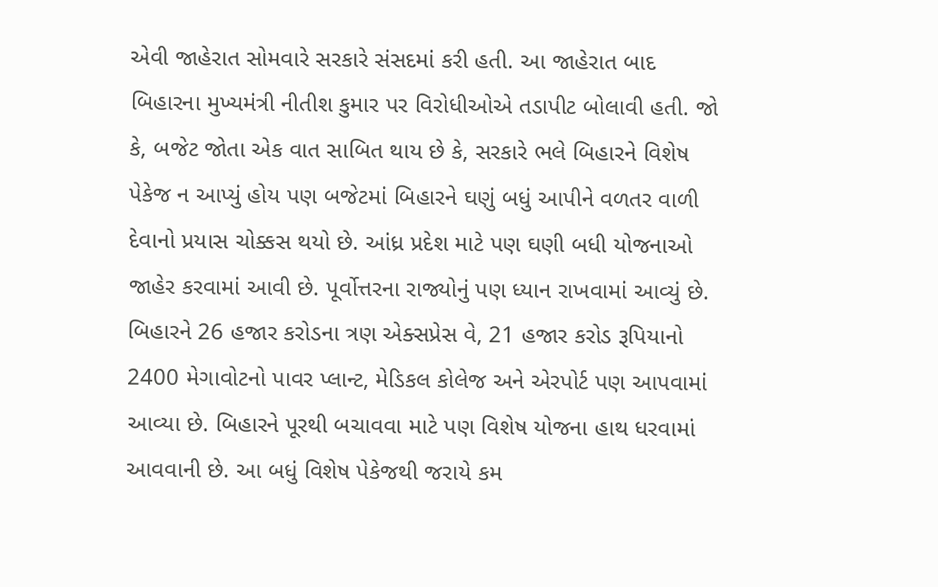એવી જાહેરાત સોમવારે સરકારે સંસદમાં કરી હતી. આ જાહેરાત બાદ બિહારના મુખ્યમંત્રી નીતીશ કુમાર પર વિરોધીઓએ તડાપીટ બોલાવી હતી. જો કે, બજેટ જોતા એક વાત સાબિત થાય છે કે, સરકારે ભલે બિહારને વિશેષ પેકેજ ન આપ્યું હોય પણ બજેટમાં બિહારને ઘણું બધું આપીને વળતર વાળી દેવાનો પ્રયાસ ચોક્કસ થયો છે. આંધ્ર પ્રદેશ માટે પણ ઘણી બધી યોજનાઓ જાહેર કરવામાં આવી છે. પૂર્વોત્તરના રાજ્યોનું પણ ધ્યાન રાખવામાં આવ્યું છે. બિહારને 26 હજાર કરોડના ત્રણ એક્સપ્રેસ વે, 21 હજાર કરોડ રૂપિયાનો 2400 મેગાવોટનો પાવર પ્લાન્ટ, મેડિકલ કોલેજ અને એરપોર્ટ પણ આપવામાં આવ્યા છે. બિહારને પૂરથી બચાવવા માટે પણ વિશેષ યોજના હાથ ધરવામાં આવવાની છે. આ બધું વિશેષ પેકેજથી જરાયે કમ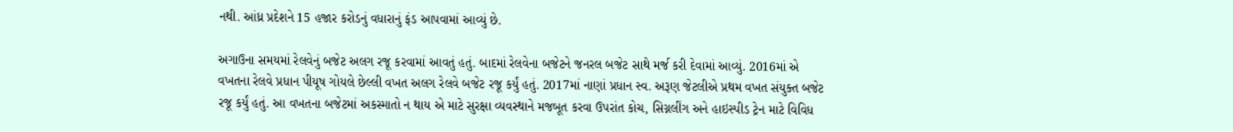નથી. આંધ્ર પ્રદેશને 15 હજાર કરોડનું વધારાનું ફંડ આપવામાં આવ્યું છે.

અગાઉના સમયમાં રેલવેનું બજેટ અલગ રજૂ કરવામાં આવતું હતું. બાદમાં રેલવેના બજેટને જનરલ બજેટ સાથે મર્જ કરી દેવામાં આવ્યું. 2016માં એ વખતના રેલવે પ્રધાન પીયૂષ ગોયલે છેલ્લી વખત અલગ રેલવે બજેટ રજૂ કર્યું હતું. 2017માં નાણાં પ્રધાન સ્વ. અરૂણ જેટલીએ પ્રથમ વખત સંયુક્ત બજેટ રજૂ કર્યું હતું. આ વખતના બજેટમાં અકસ્માતો ન થાય એ માટે સુરક્ષા વ્યવસ્થાને મજબૂત કરવા ઉપરાંત કોચ, સિગ્નલીંગ અને હાઇસ્પીડ ટ્રેન માટે વિવિધ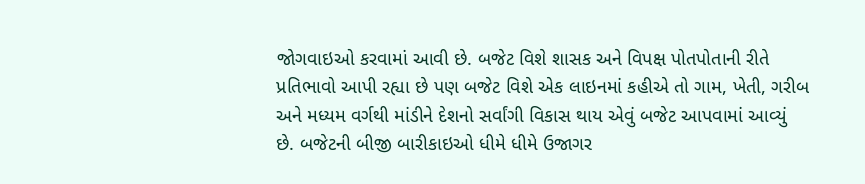જોગવાઇઓ કરવામાં આવી છે. બજેટ વિશે શાસક અને વિપક્ષ પોતપોતાની રીતે પ્રતિભાવો આપી રહ્યા છે પણ બજેટ વિશે એક લાઇનમાં કહીએ તો ગામ, ખેતી, ગરીબ અને મધ્યમ વર્ગથી માંડીને દેશનો સર્વાંગી વિકાસ થાય એવું બજેટ આપવામાં આવ્યું છે. બજેટની બીજી બારીકાઇઓ ધીમે ધીમે ઉજાગર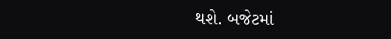થશે. બજેટમાં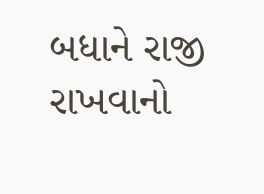બધાને રાજી રાખવાનો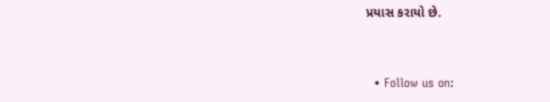પ્રયાસ કરાયો છે.


  • Follow us on: